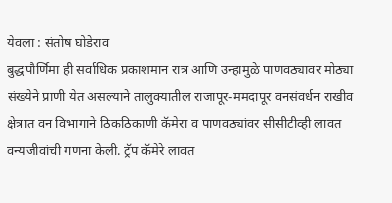येवला : संतोष घोडेराव
बुद्धपौर्णिमा ही सर्वाधिक प्रकाशमान रात्र आणि उन्हामुळे पाणवठ्यावर मोठ्या संख्येने प्राणी येत असल्याने तालुक्यातील राजापूर-ममदापूर वनसंवर्धन राखीव क्षेत्रात वन विभागाने ठिकठिकाणी कॅमेरा व पाणवठ्यांवर सीसीटीव्ही लावत वन्यजीवांची गणना केली. ट्रॅप कॅमेरे लावत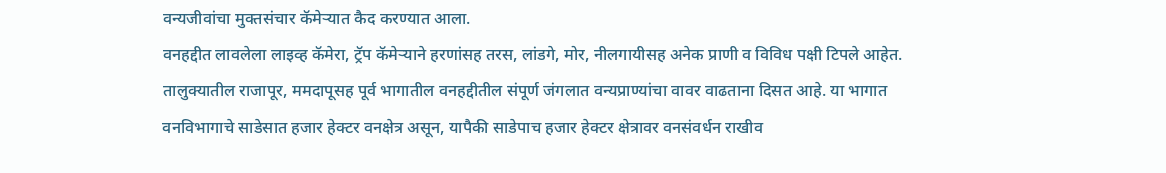वन्यजीवांचा मुक्तसंचार कॅमेऱ्यात कैद करण्यात आला.
वनहद्दीत लावलेला लाइव्ह कॅमेरा, ट्रॅप कॅमेऱ्याने हरणांसह तरस, लांडगे, मोर, नीलगायीसह अनेक प्राणी व विविध पक्षी टिपले आहेत. तालुक्यातील राजापूर, ममदापूसह पूर्व भागातील वनहद्दीतील संपूर्ण जंगलात वन्यप्राण्यांचा वावर वाढताना दिसत आहे. या भागात वनविभागाचे साडेसात हजार हेक्टर वनक्षेत्र असून, यापैकी साडेपाच हजार हेक्टर क्षेत्रावर वनसंवर्धन राखीव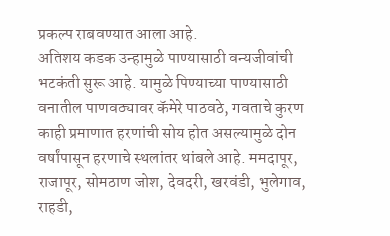प्रकल्प राबवण्यात आला आहे.
अतिशय कडक उन्हामुळे पाण्यासाठी वन्यजीवांची भटकंती सुरू आहे. यामुळे पिण्याच्या पाण्यासाठी वनातील पाणवठ्यावर कॅमेरे पाठवठे, गवताचे कुरण काही प्रमाणात हरणांची सोय होत असल्यामुळे दोन वर्षांपासून हरणाचे स्थलांतर थांबले आहे. ममदापूर, राजापूर, सोमठाण जोश, देवदरी, खरवंडी, भुलेगाव, राहडी,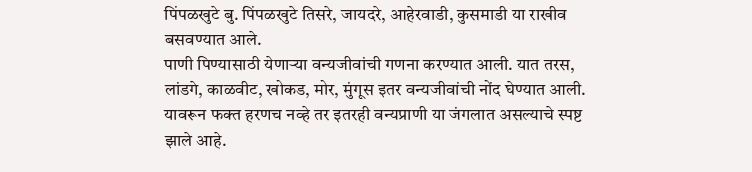पिंपळखुटे बु. पिंपळखुटे तिसरे, जायदरे, आहेरवाडी, कुसमाडी या राखीव बसवण्यात आले.
पाणी पिण्यासाठी येणाऱ्या वन्यजीवांची गणना करण्यात आली. यात तरस, लांडगे, काळवीट, खोकड, मोर, मुंगूस इतर वन्यजीवांची नोंद घेण्यात आली. यावरून फक्त हरणच नव्हे तर इतरही वन्यप्राणी या जंगलात असल्याचे स्पष्ट झाले आहे.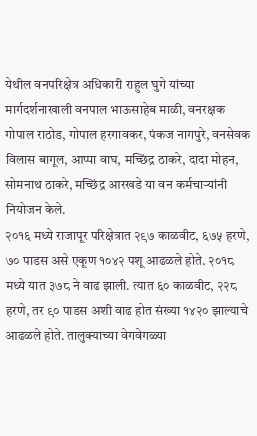येथील वनपरिक्षेत्र अधिकारी राहुल घुगे यांच्या मार्गदर्शनाखाली वनपाल भाऊसाहेब माळी, वनरक्षक गोपाल राठोड, गोपाल हरगावकर, पंकज नागपुरे, वनसेवक विलास बागूल, आप्पा वाघ, मच्छिंद्र ठाकरे, दादा मोहन, सोमनाथ ठाकरे, मच्छिंद्र आरखडे या वन कर्मचाऱ्यांनी नियोजन केले.
२०१६ मध्ये राजापूर परिक्षेत्रात २९७ काळवीट, ६७५ हरणे, ७० पाडस असे एकूण १०४२ पशू आढळले होते. २०१८ मध्ये यात ३७८ ने वाढ झाली. त्यात ६० काळवीट, २२८ हरणे, तर ९० पाडस अशी वाढ होत संख्या १४२० झाल्याचे आढळले होते. तालुक्याच्या वेगवेगळ्या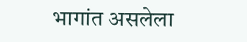भागांत असलेला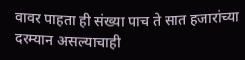वावर पाहता ही संख्या पाच ते सात हजारांच्या दरम्यान असल्याचाही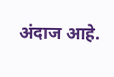अंदाज आहे.